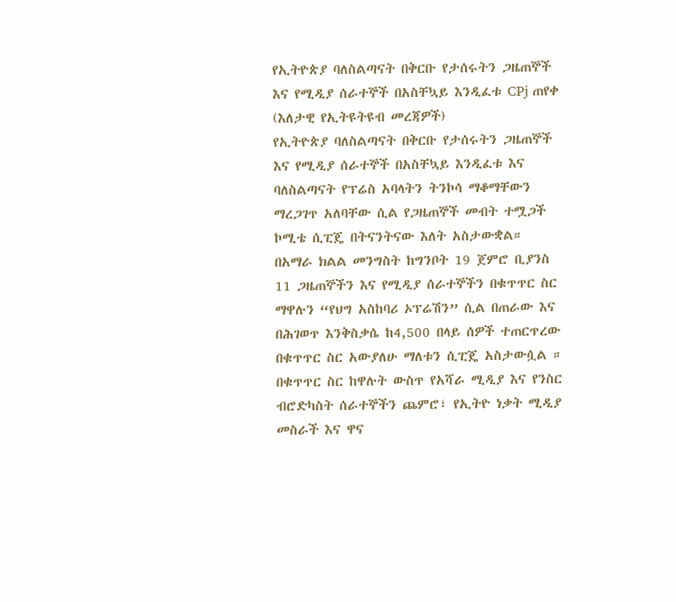የኢትዮጵያ ባለስልጣናት በቅርቡ የታሰሩትን ጋዜጠኞች እና የሚዲያ ሰራተኞች በአስቸኳይ እንዲፈቱ CPj ጠየቀ
(እለታዊ የኢትዩትዩብ መረጃዎች)
የኢትዮጵያ ባለስልጣናት በቅርቡ የታሰሩትን ጋዜጠኞች እና የሚዲያ ሰራተኞች በአስቸኳይ እንዲፈቱ እና ባለስልጣናት የፕሬስ አባላትን ትንኮሳ ማቆማቸውን ማረጋገጥ አለባቸው ሲል የጋዜጠኞች መብት ተሟጋች ኮሚቴ ሲፒጄ በትናንትናው እለት አስታውቋል።
በአማራ ክልል መንግስት ከግንቦት 19 ጀምሮ ቢያንስ 11 ጋዜጠኞችን እና የሚዲያ ሰራተኞችን በቁጥጥር ስር ማዋሉን “የህግ አስከባሪ ኦፕሬሽን” ሲል በጠራው እና በሕገወጥ እንቅስቃሴ ከ4,500 በላይ ሰዎች ተጠርጥረው በቁጥጥር ስር አውያለሁ ማለቱን ሲፒጄ አስታውሷል ።
በቁጥጥር ስር ከዋሉት ውስጥ የአሻራ ሚዲያ እና የንስር ብሮድካስት ሰራተኞችን ጨምሮ፣ የኢትዮ ነቃት ሚዲያ መስራች እና ዋና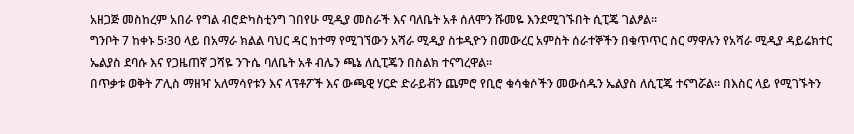አዘጋጅ መስከረም አበራ የግል ብሮድካስቲንግ ገበየሁ ሚዲያ መስራች እና ባለቤት አቶ ሰለሞን ሹመዬ እንደሚገኙበት ሲፒጄ ገልፆል።
ግንቦት 7 ከቀኑ 5፡30 ላይ በአማራ ክልል ባህር ዳር ከተማ የሚገኘውን አሻራ ሚዲያ ስቱዲዮን በመውረር አምስት ሰራተኞችን በቁጥጥር ስር ማዋሉን የአሻራ ሚዲያ ዳይሬክተር ኤልያስ ደባሱ እና የጋዜጠኛ ጋሻዬ ንጉሴ ባለቤት አቶ ብሌን ጫኔ ለሲፒጄን በስልክ ተናግረዋል።
በጥቃቱ ወቅት ፖሊስ ማዘዣ አለማሳየቱን እና ላፕቶፖች እና ውጫዊ ሃርድ ድራይቭን ጨምሮ የቢሮ ቁሳቁሶችን መውሰዱን ኤልያስ ለሲፒጄ ተናግሯል። በእስር ላይ የሚገኙትን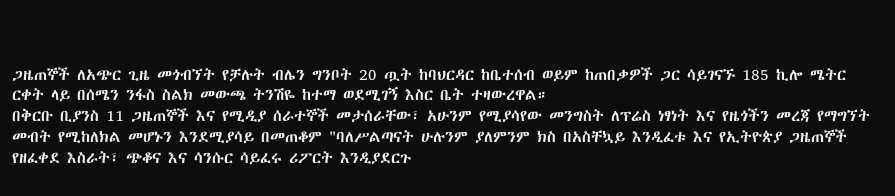ጋዜጠኞች ለአጭር ጊዜ መጎብኘት የቻሉት ብሌን ግንቦት 20 ጧት ከባህርዳር ከቤተሰብ ወይም ከጠበቃዎች ጋር ሳይገናኙ 185 ኪሎ ሜትር ርቀት ላይ በሰሜን ንፋስ ስልክ መውጫ ትንሽዬ ከተማ ወደሚገኝ እስር ቤት ተዛውረዋል።
በቅርቡ ቢያንስ 11 ጋዜጠኞች እና የሚዲያ ሰራተኞች መታሰራቸው፣ አሁንም የሚያሳየው መንግስት ለፕሬስ ነፃነት እና የዜጎችን መረጃ የማግኘት መብት የሚከለክል መሆኑን እንደሚያሳይ በመጠቆም "ባለሥልጣናት ሁሉንም ያለምንም ክስ በአስቸኳይ እንዲፈቱ እና የኢትዮጵያ ጋዜጠኞች የዘፈቀደ እስራት፣ ጭቆና እና ሳንሱር ሳይፈሩ ሪፖርት እንዲያደርጉ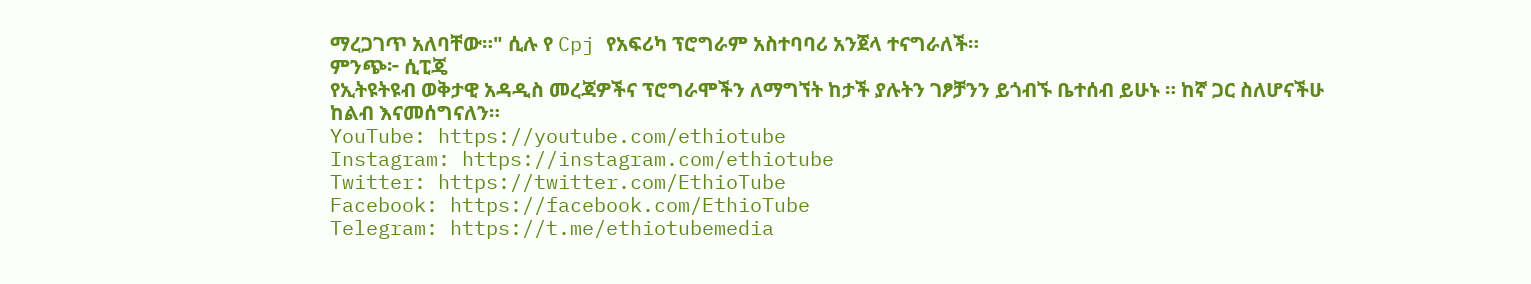ማረጋገጥ አለባቸው።" ሲሉ የ Cpj የአፍሪካ ፕሮግራም አስተባባሪ አንጀላ ተናግራለች።
ምንጭ፦ ሲፒጄ
የኢትዩትዩብ ወቅታዊ አዳዲስ መረጃዎችና ፕሮግራሞችን ለማግኘት ከታች ያሉትን ገፆቻንን ይጎብኙ ቤተሰብ ይሁኑ ። ከኛ ጋር ስለሆናችሁ ከልብ እናመሰግናለን።
YouTube: https://youtube.com/ethiotube
Instagram: https://instagram.com/ethiotube
Twitter: https://twitter.com/EthioTube
Facebook: https://facebook.com/EthioTube
Telegram: https://t.me/ethiotubemedia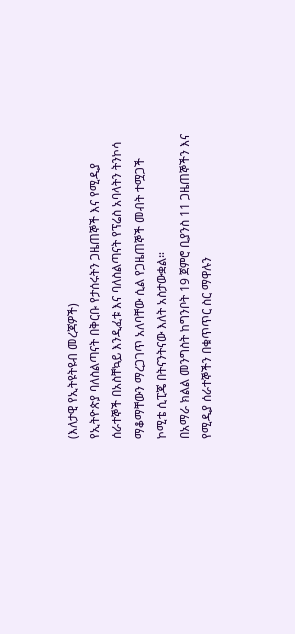(እለታዊ የኢትዩትዩብ መረጃዎች)
የኢትዮጵያ ባለስልጣናት በቅርቡ የታሰሩትን ጋዜጠኞች እና የሚዲያ ሰራተኞች በአስቸኳይ እንዲፈቱ እና ባለስልጣናት የፕሬስ አባላትን ትንኮሳ ማቆማቸውን ማረጋገጥ አለባቸው ሲል የጋዜጠኞች መብት ተሟጋች ኮሚቴ ሲፒጄ በትናንትናው እለት አስታውቋል።
በአማራ ክልል መንግስት ከግንቦት 19 ጀምሮ ቢያንስ 11 ጋዜጠኞችን እና የሚዲያ ሰራተኞችን በቁጥጥር ስር ማዋሉን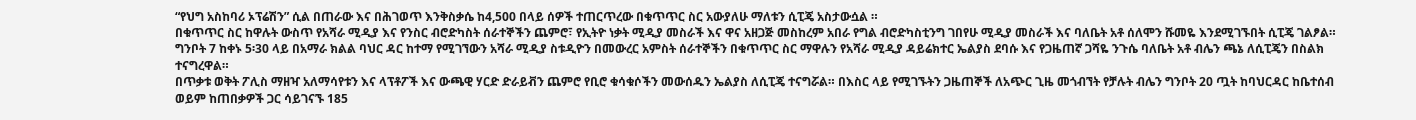“የህግ አስከባሪ ኦፕሬሽን” ሲል በጠራው እና በሕገወጥ እንቅስቃሴ ከ4,500 በላይ ሰዎች ተጠርጥረው በቁጥጥር ስር አውያለሁ ማለቱን ሲፒጄ አስታውሷል ።
በቁጥጥር ስር ከዋሉት ውስጥ የአሻራ ሚዲያ እና የንስር ብሮድካስት ሰራተኞችን ጨምሮ፣ የኢትዮ ነቃት ሚዲያ መስራች እና ዋና አዘጋጅ መስከረም አበራ የግል ብሮድካስቲንግ ገበየሁ ሚዲያ መስራች እና ባለቤት አቶ ሰለሞን ሹመዬ እንደሚገኙበት ሲፒጄ ገልፆል።
ግንቦት 7 ከቀኑ 5፡30 ላይ በአማራ ክልል ባህር ዳር ከተማ የሚገኘውን አሻራ ሚዲያ ስቱዲዮን በመውረር አምስት ሰራተኞችን በቁጥጥር ስር ማዋሉን የአሻራ ሚዲያ ዳይሬክተር ኤልያስ ደባሱ እና የጋዜጠኛ ጋሻዬ ንጉሴ ባለቤት አቶ ብሌን ጫኔ ለሲፒጄን በስልክ ተናግረዋል።
በጥቃቱ ወቅት ፖሊስ ማዘዣ አለማሳየቱን እና ላፕቶፖች እና ውጫዊ ሃርድ ድራይቭን ጨምሮ የቢሮ ቁሳቁሶችን መውሰዱን ኤልያስ ለሲፒጄ ተናግሯል። በእስር ላይ የሚገኙትን ጋዜጠኞች ለአጭር ጊዜ መጎብኘት የቻሉት ብሌን ግንቦት 20 ጧት ከባህርዳር ከቤተሰብ ወይም ከጠበቃዎች ጋር ሳይገናኙ 185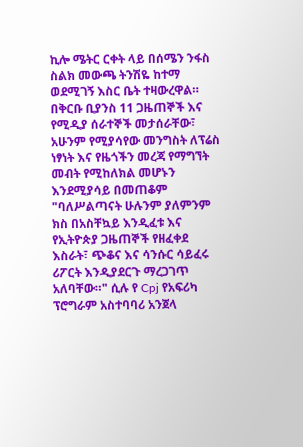ኪሎ ሜትር ርቀት ላይ በሰሜን ንፋስ ስልክ መውጫ ትንሽዬ ከተማ ወደሚገኝ እስር ቤት ተዛውረዋል።
በቅርቡ ቢያንስ 11 ጋዜጠኞች እና የሚዲያ ሰራተኞች መታሰራቸው፣ አሁንም የሚያሳየው መንግስት ለፕሬስ ነፃነት እና የዜጎችን መረጃ የማግኘት መብት የሚከለክል መሆኑን እንደሚያሳይ በመጠቆም "ባለሥልጣናት ሁሉንም ያለምንም ክስ በአስቸኳይ እንዲፈቱ እና የኢትዮጵያ ጋዜጠኞች የዘፈቀደ እስራት፣ ጭቆና እና ሳንሱር ሳይፈሩ ሪፖርት እንዲያደርጉ ማረጋገጥ አለባቸው።" ሲሉ የ Cpj የአፍሪካ ፕሮግራም አስተባባሪ አንጀላ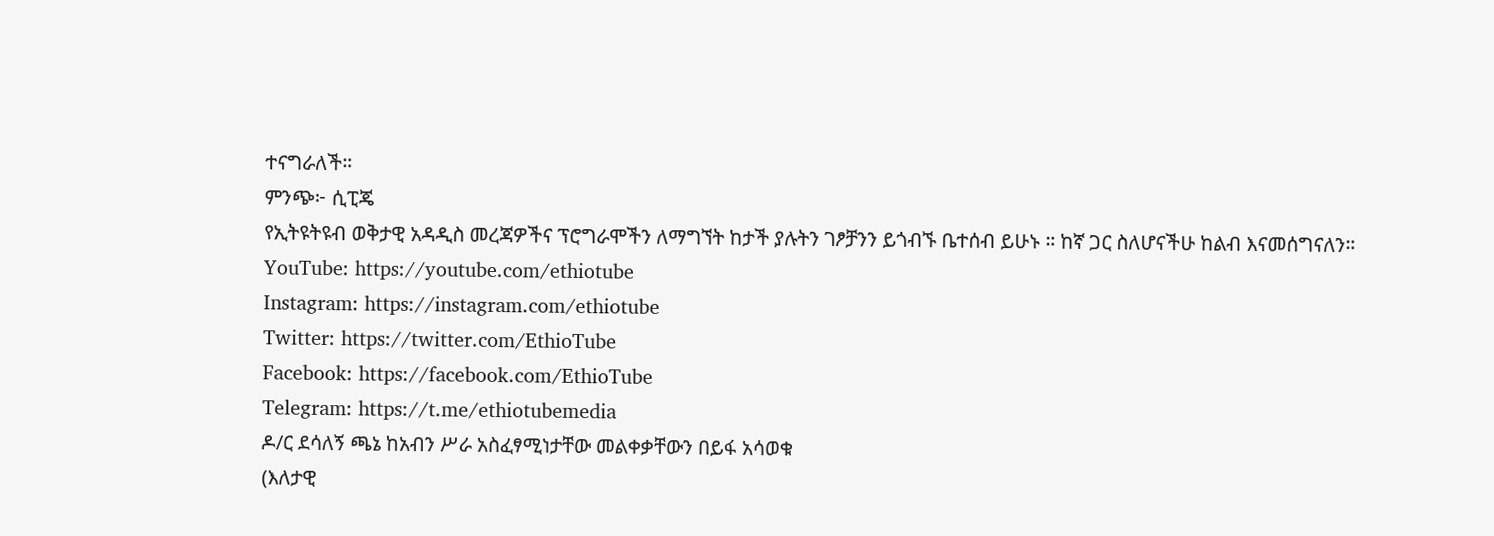ተናግራለች።
ምንጭ፦ ሲፒጄ
የኢትዩትዩብ ወቅታዊ አዳዲስ መረጃዎችና ፕሮግራሞችን ለማግኘት ከታች ያሉትን ገፆቻንን ይጎብኙ ቤተሰብ ይሁኑ ። ከኛ ጋር ስለሆናችሁ ከልብ እናመሰግናለን።
YouTube: https://youtube.com/ethiotube
Instagram: https://instagram.com/ethiotube
Twitter: https://twitter.com/EthioTube
Facebook: https://facebook.com/EthioTube
Telegram: https://t.me/ethiotubemedia
ዶ/ር ደሳለኝ ጫኔ ከአብን ሥራ አስፈፃሚነታቸው መልቀቃቸውን በይፋ አሳወቁ
(እለታዊ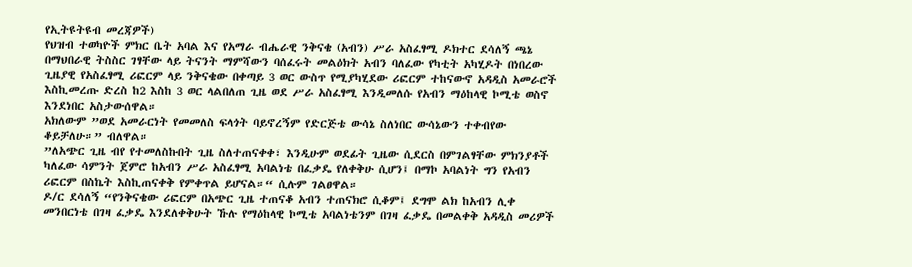የኢትዩትዩብ መረጃዎች)
የህዝብ ተወካዮች ምክር ቤት አባል እና የአማራ ብሔራዊ ንቅናቄ (አብን) ሥራ አስፈፃሚ ዶክተር ደሳለኝ ጫኔ በማህበራዊ ትስስር ገፃቸው ላይ ትናንት ማምሻውን ባሰፈሩት መልዕክት አብን ባለፈው የካቲት አካሂዶት በነበረው ጊዜያዊ የአስፈፃሚ ሪፎርም ላይ ንቅናቄው በቀጣይ 3 ወር ውስጥ የሚያካሂደው ሪፎርም ተከናውኖ አዳዲስ አመራሮች እስኪመረጡ ድረስ ከ2 እስከ 3 ወር ላልበለጠ ጊዜ ወደ ሥራ አስፈፃሚ እንዲመለሱ የአብን ማዕከላዊ ኮሚቴ ወስኖ እንደነበር አስታውሰዋል።
አክለውም ”ወደ አመራርነት የመመለስ ፍላጎት ባይኖረኝም የድርጅቴ ውሳኔ ስለነበር ውሳኔውን ተቀብየው ቆይቻለሁ።” ብለዋል።
”ለአጭር ጊዜ ብየ የተመለስኩበት ጊዜ ስለተጠናቀቀ፣ እንዲሁም ወደፊት ጊዜው ሲደርስ በምገልፃቸው ምክንያቶች ካለፈው ሳምንት ጀምሮ ከአብን ሥራ አስፈፃሚ አባልነቴ በፈቃዴ የለቀቅሁ ሲሆን፤ በማኮ አባልነት ግን የአብን ሪፎርም በስኬት እስኪጠናቀቅ የምቀጥል ይሆናል።“ ሲሉም ገልፀዋል።
ዶ/ር ደሳለኝ “የንቅናቄው ሪፎርም በአጭር ጊዜ ተጠናቆ አብን ተጠናክሮ ሲቆም፤ ደግሞ ልክ ከአብን ሊቀ መንበርነቴ በገዛ ፈቃዴ እንደለቀቅሁት ኹሉ የማዕከላዊ ኮሚቴ አባልነቴንም በገዛ ፈቃዴ በመልቀቅ አዳዲስ መሪዎች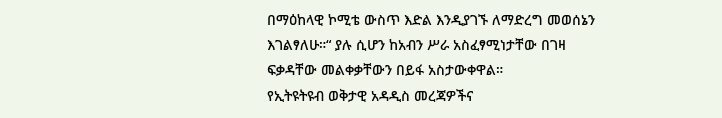በማዕከላዊ ኮሚቴ ውስጥ እድል እንዲያገኙ ለማድረግ መወሰኔን እገልፃለሁ።“ ያሉ ሲሆን ከአብን ሥራ አስፈፃሚነታቸው በገዛ ፍቃዳቸው መልቀቃቸውን በይፋ አስታውቀዋል።
የኢትዩትዩብ ወቅታዊ አዳዲስ መረጃዎችና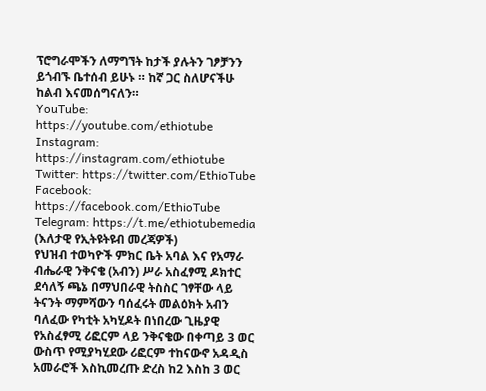ፕሮግራሞችን ለማግኘት ከታች ያሉትን ገፆቻንን ይጎብኙ ቤተሰብ ይሁኑ ። ከኛ ጋር ስለሆናችሁ ከልብ እናመሰግናለን።
YouTube: https://youtube.com/ethiotube
Instagram: https://instagram.com/ethiotube
Twitter: https://twitter.com/EthioTube
Facebook: https://facebook.com/EthioTube
Telegram: https://t.me/ethiotubemedia
(እለታዊ የኢትዩትዩብ መረጃዎች)
የህዝብ ተወካዮች ምክር ቤት አባል እና የአማራ ብሔራዊ ንቅናቄ (አብን) ሥራ አስፈፃሚ ዶክተር ደሳለኝ ጫኔ በማህበራዊ ትስስር ገፃቸው ላይ ትናንት ማምሻውን ባሰፈሩት መልዕክት አብን ባለፈው የካቲት አካሂዶት በነበረው ጊዜያዊ የአስፈፃሚ ሪፎርም ላይ ንቅናቄው በቀጣይ 3 ወር ውስጥ የሚያካሂደው ሪፎርም ተከናውኖ አዳዲስ አመራሮች እስኪመረጡ ድረስ ከ2 እስከ 3 ወር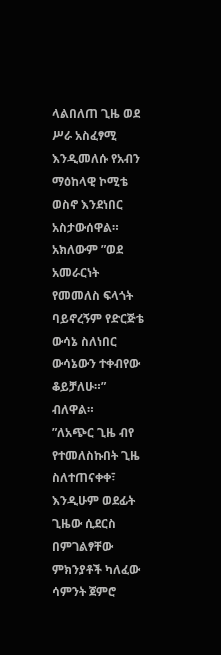ላልበለጠ ጊዜ ወደ ሥራ አስፈፃሚ እንዲመለሱ የአብን ማዕከላዊ ኮሚቴ ወስኖ እንደነበር አስታውሰዋል።
አክለውም ”ወደ አመራርነት የመመለስ ፍላጎት ባይኖረኝም የድርጅቴ ውሳኔ ስለነበር ውሳኔውን ተቀብየው ቆይቻለሁ።” ብለዋል።
”ለአጭር ጊዜ ብየ የተመለስኩበት ጊዜ ስለተጠናቀቀ፣ እንዲሁም ወደፊት ጊዜው ሲደርስ በምገልፃቸው ምክንያቶች ካለፈው ሳምንት ጀምሮ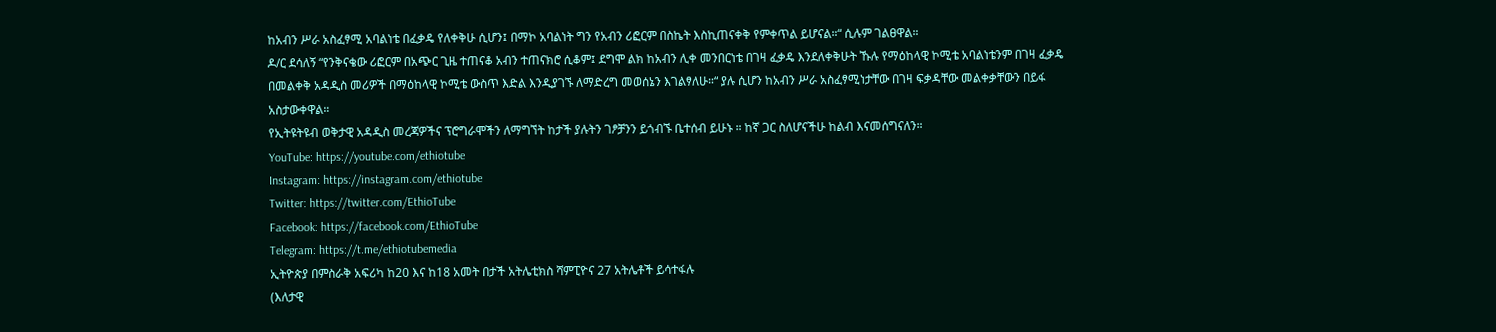ከአብን ሥራ አስፈፃሚ አባልነቴ በፈቃዴ የለቀቅሁ ሲሆን፤ በማኮ አባልነት ግን የአብን ሪፎርም በስኬት እስኪጠናቀቅ የምቀጥል ይሆናል።“ ሲሉም ገልፀዋል።
ዶ/ር ደሳለኝ “የንቅናቄው ሪፎርም በአጭር ጊዜ ተጠናቆ አብን ተጠናክሮ ሲቆም፤ ደግሞ ልክ ከአብን ሊቀ መንበርነቴ በገዛ ፈቃዴ እንደለቀቅሁት ኹሉ የማዕከላዊ ኮሚቴ አባልነቴንም በገዛ ፈቃዴ በመልቀቅ አዳዲስ መሪዎች በማዕከላዊ ኮሚቴ ውስጥ እድል እንዲያገኙ ለማድረግ መወሰኔን እገልፃለሁ።“ ያሉ ሲሆን ከአብን ሥራ አስፈፃሚነታቸው በገዛ ፍቃዳቸው መልቀቃቸውን በይፋ አስታውቀዋል።
የኢትዩትዩብ ወቅታዊ አዳዲስ መረጃዎችና ፕሮግራሞችን ለማግኘት ከታች ያሉትን ገፆቻንን ይጎብኙ ቤተሰብ ይሁኑ ። ከኛ ጋር ስለሆናችሁ ከልብ እናመሰግናለን።
YouTube: https://youtube.com/ethiotube
Instagram: https://instagram.com/ethiotube
Twitter: https://twitter.com/EthioTube
Facebook: https://facebook.com/EthioTube
Telegram: https://t.me/ethiotubemedia
ኢትዮጵያ በምስራቅ አፍሪካ ከ20 እና ከ18 አመት በታች አትሌቲክስ ሻምፒዮና 27 አትሌቶች ይሳተፋሉ
(እለታዊ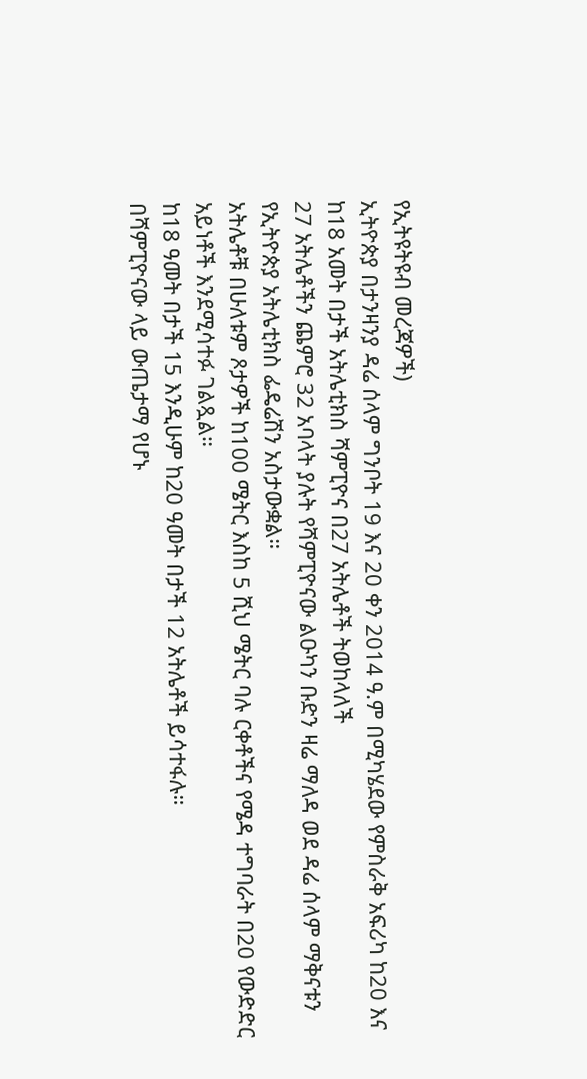የኢትዩትዩብ መረጃዎች)
ኢትዮጵያ በታንዛንያ ዳሬ ሰላም ግንቦት 19 እና 20 ቀን 2014 ዓ.ም በሚካሄደው የምስራቅ አፍሪካ ከ20 እና ከ18 አመት በታች አትሌቲክስ ሻምፒዮና በ27 አትሌቶች ትወከላለች
27 አትሌቶችን ጨምሮ 32 አባላት ያሉት የሻምፒዮናው ልዑካን ቡድን ዛሬ ማለዳ ወደ ዳሬ ሰላም ማቅናቱን የኢትዮጵያ አትሌቲክስ ፌዴሬሽን አስታውቋል።
አትሌቶቹ በሁለቱም ጾታዎች ከ100 ሜትር እስከ 5 ሺህ ሜትር ባሉ ርቀቶችና የሜዳ ተግባራት በ20 የውድድር አይነቶች እንደሚሳተፉ ገልጿል።
ከ18 ዓመት በታች 15 እንዲሁም ከ20 ዓመት በታች 12 አትሌቶች ይሳተፋሉ።
በሻምፒዮናው ላይ ውጤታማ የሆኑ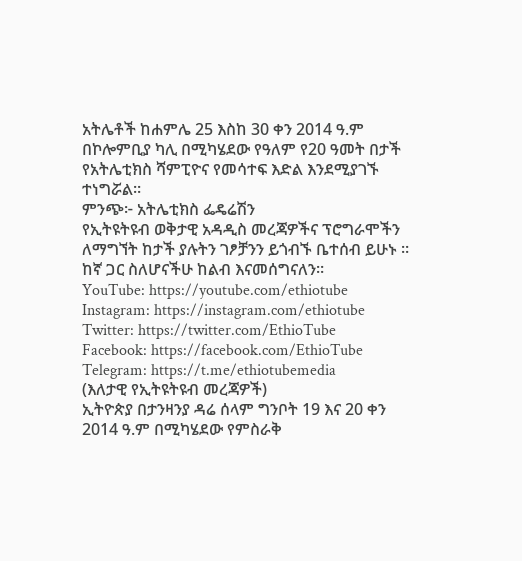አትሌቶች ከሐምሌ 25 እስከ 30 ቀን 2014 ዓ.ም በኮሎምቢያ ካሊ በሚካሄደው የዓለም የ20 ዓመት በታች የአትሌቲክስ ሻምፒዮና የመሳተፍ እድል እንደሚያገኙ ተነግሯል።
ምንጭ፦ አትሌቲክስ ፌዴሬሽን
የኢትዩትዩብ ወቅታዊ አዳዲስ መረጃዎችና ፕሮግራሞችን ለማግኘት ከታች ያሉትን ገፆቻንን ይጎብኙ ቤተሰብ ይሁኑ ። ከኛ ጋር ስለሆናችሁ ከልብ እናመሰግናለን።
YouTube: https://youtube.com/ethiotube
Instagram: https://instagram.com/ethiotube
Twitter: https://twitter.com/EthioTube
Facebook: https://facebook.com/EthioTube
Telegram: https://t.me/ethiotubemedia
(እለታዊ የኢትዩትዩብ መረጃዎች)
ኢትዮጵያ በታንዛንያ ዳሬ ሰላም ግንቦት 19 እና 20 ቀን 2014 ዓ.ም በሚካሄደው የምስራቅ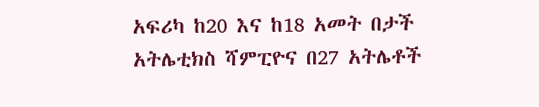አፍሪካ ከ20 እና ከ18 አመት በታች አትሌቲክስ ሻምፒዮና በ27 አትሌቶች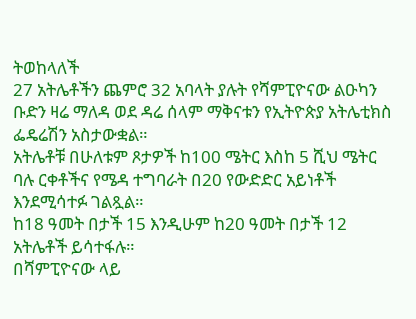ትወከላለች
27 አትሌቶችን ጨምሮ 32 አባላት ያሉት የሻምፒዮናው ልዑካን ቡድን ዛሬ ማለዳ ወደ ዳሬ ሰላም ማቅናቱን የኢትዮጵያ አትሌቲክስ ፌዴሬሽን አስታውቋል።
አትሌቶቹ በሁለቱም ጾታዎች ከ100 ሜትር እስከ 5 ሺህ ሜትር ባሉ ርቀቶችና የሜዳ ተግባራት በ20 የውድድር አይነቶች እንደሚሳተፉ ገልጿል።
ከ18 ዓመት በታች 15 እንዲሁም ከ20 ዓመት በታች 12 አትሌቶች ይሳተፋሉ።
በሻምፒዮናው ላይ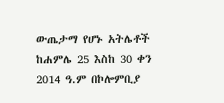ውጤታማ የሆኑ አትሌቶች ከሐምሌ 25 እስከ 30 ቀን 2014 ዓ.ም በኮሎምቢያ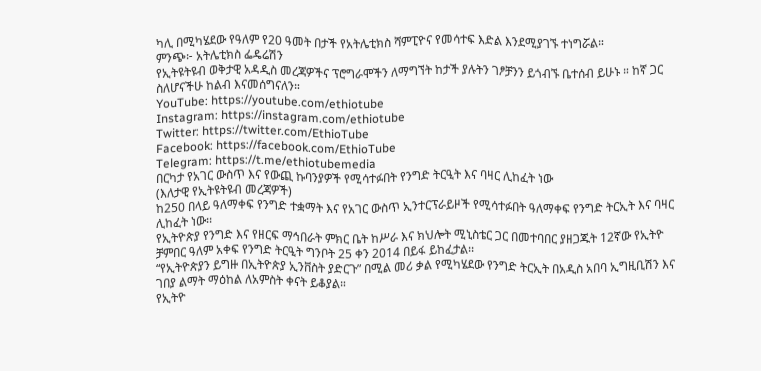ካሊ በሚካሄደው የዓለም የ20 ዓመት በታች የአትሌቲክስ ሻምፒዮና የመሳተፍ እድል እንደሚያገኙ ተነግሯል።
ምንጭ፦ አትሌቲክስ ፌዴሬሽን
የኢትዩትዩብ ወቅታዊ አዳዲስ መረጃዎችና ፕሮግራሞችን ለማግኘት ከታች ያሉትን ገፆቻንን ይጎብኙ ቤተሰብ ይሁኑ ። ከኛ ጋር ስለሆናችሁ ከልብ እናመሰግናለን።
YouTube: https://youtube.com/ethiotube
Instagram: https://instagram.com/ethiotube
Twitter: https://twitter.com/EthioTube
Facebook: https://facebook.com/EthioTube
Telegram: https://t.me/ethiotubemedia
በርካታ የአገር ውስጥ እና የውጪ ኩባንያዎች የሚሳተፉበት የንግድ ትርዒት እና ባዛር ሊከፈት ነው
(እለታዊ የኢትዩትዩብ መረጃዎች)
ከ250 በላይ ዓለማቀፍ የንግድ ተቋማት እና የአገር ውስጥ ኢንተርፕራይዞች የሚሳተፉበት ዓለማቀፍ የንግድ ትርኢት እና ባዛር ሊከፈት ነው፡፡
የኢትዮጵያ የንግድ እና የዘርፍ ማኅበራት ምክር ቤት ከሥራ እና ክህሎት ሚኒስቴር ጋር በመተባበር ያዘጋጁት 12ኛው የኢትዮ ቻምበር ዓለም አቀፍ የንግድ ትርዒት ግንቦት 25 ቀን 2014 በይፋ ይከፈታል፡፡
“የኢትዮጵያን ይግዙ በኢትዮጵያ ኢንቨስት ያድርጉ” በሚል መሪ ቃል የሚካሄደው የንግድ ትርኢት በአዲስ አበባ ኢግዚቢሽን እና ገበያ ልማት ማዕከል ለአምስት ቀናት ይቆያል።
የኢትዮ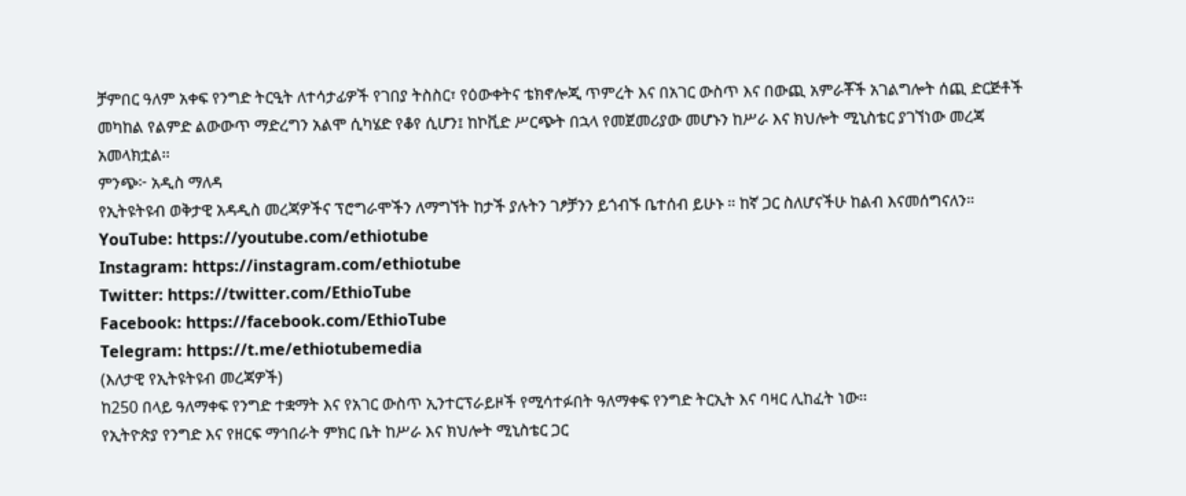ቻምበር ዓለም አቀፍ የንግድ ትርዒት ለተሳታፊዎች የገበያ ትስስር፣ የዕውቀትና ቴክኖሎጂ ጥምረት እና በአገር ውስጥ እና በውጪ አምራቾች አገልግሎት ሰጪ ድርጅቶች መካከል የልምድ ልውውጥ ማድረግን አልሞ ሲካሄድ የቆየ ሲሆን፤ ከኮቪድ ሥርጭት በኋላ የመጀመሪያው መሆኑን ከሥራ እና ክህሎት ሚኒስቴር ያገኘነው መረጃ አመላክቷል፡፡
ምንጭ፦ አዲስ ማለዳ
የኢትዩትዩብ ወቅታዊ አዳዲስ መረጃዎችና ፕሮግራሞችን ለማግኘት ከታች ያሉትን ገፆቻንን ይጎብኙ ቤተሰብ ይሁኑ ። ከኛ ጋር ስለሆናችሁ ከልብ እናመሰግናለን።
YouTube: https://youtube.com/ethiotube
Instagram: https://instagram.com/ethiotube
Twitter: https://twitter.com/EthioTube
Facebook: https://facebook.com/EthioTube
Telegram: https://t.me/ethiotubemedia
(እለታዊ የኢትዩትዩብ መረጃዎች)
ከ250 በላይ ዓለማቀፍ የንግድ ተቋማት እና የአገር ውስጥ ኢንተርፕራይዞች የሚሳተፉበት ዓለማቀፍ የንግድ ትርኢት እና ባዛር ሊከፈት ነው፡፡
የኢትዮጵያ የንግድ እና የዘርፍ ማኅበራት ምክር ቤት ከሥራ እና ክህሎት ሚኒስቴር ጋር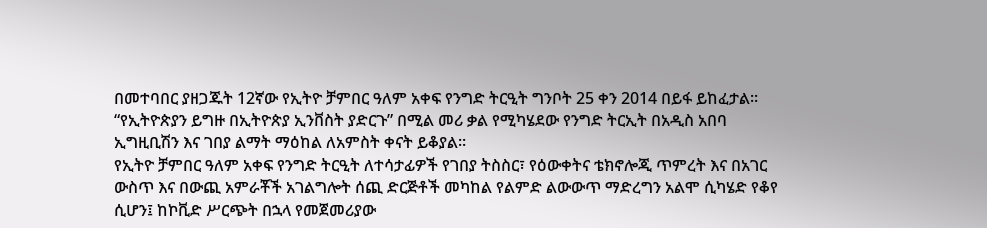በመተባበር ያዘጋጁት 12ኛው የኢትዮ ቻምበር ዓለም አቀፍ የንግድ ትርዒት ግንቦት 25 ቀን 2014 በይፋ ይከፈታል፡፡
“የኢትዮጵያን ይግዙ በኢትዮጵያ ኢንቨስት ያድርጉ” በሚል መሪ ቃል የሚካሄደው የንግድ ትርኢት በአዲስ አበባ ኢግዚቢሽን እና ገበያ ልማት ማዕከል ለአምስት ቀናት ይቆያል።
የኢትዮ ቻምበር ዓለም አቀፍ የንግድ ትርዒት ለተሳታፊዎች የገበያ ትስስር፣ የዕውቀትና ቴክኖሎጂ ጥምረት እና በአገር ውስጥ እና በውጪ አምራቾች አገልግሎት ሰጪ ድርጅቶች መካከል የልምድ ልውውጥ ማድረግን አልሞ ሲካሄድ የቆየ ሲሆን፤ ከኮቪድ ሥርጭት በኋላ የመጀመሪያው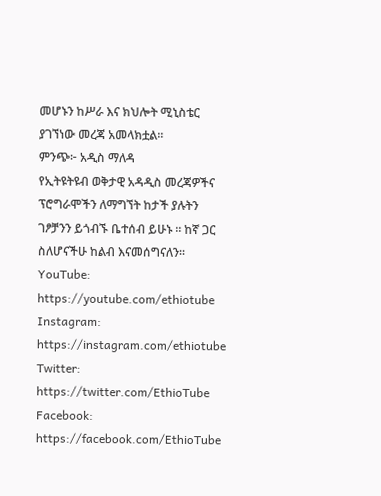መሆኑን ከሥራ እና ክህሎት ሚኒስቴር ያገኘነው መረጃ አመላክቷል፡፡
ምንጭ፦ አዲስ ማለዳ
የኢትዩትዩብ ወቅታዊ አዳዲስ መረጃዎችና ፕሮግራሞችን ለማግኘት ከታች ያሉትን ገፆቻንን ይጎብኙ ቤተሰብ ይሁኑ ። ከኛ ጋር ስለሆናችሁ ከልብ እናመሰግናለን።
YouTube: https://youtube.com/ethiotube
Instagram: https://instagram.com/ethiotube
Twitter: https://twitter.com/EthioTube
Facebook: https://facebook.com/EthioTube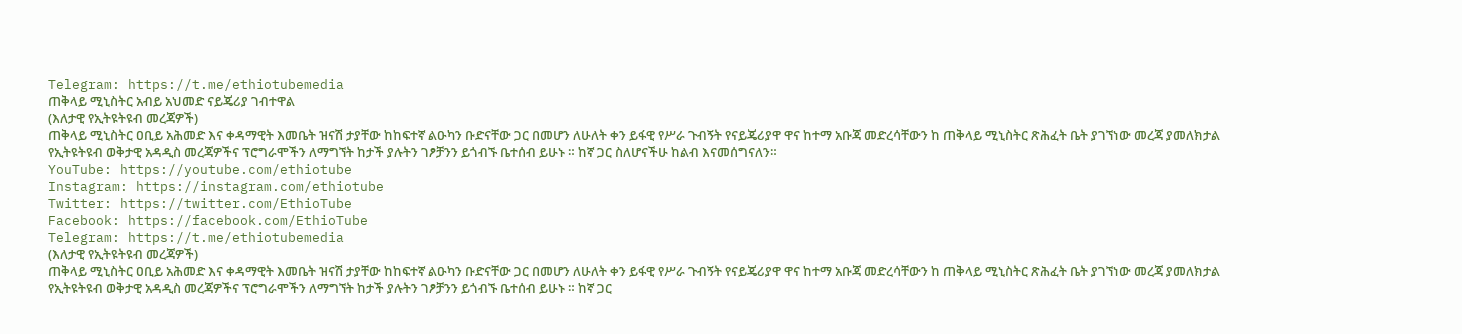Telegram: https://t.me/ethiotubemedia
ጠቅላይ ሚኒስትር አብይ አህመድ ናይጄሪያ ገብተዋል
(እለታዊ የኢትዩትዩብ መረጃዎች)
ጠቅላይ ሚኒስትር ዐቢይ አሕመድ እና ቀዳማዊት እመቤት ዝናሽ ታያቸው ከከፍተኛ ልዑካን ቡድናቸው ጋር በመሆን ለሁለት ቀን ይፋዊ የሥራ ጉብኝት የናይጄሪያዋ ዋና ከተማ አቡጃ መድረሳቸውን ከ ጠቅላይ ሚኒስትር ጽሕፈት ቤት ያገኘነው መረጃ ያመለክታል
የኢትዩትዩብ ወቅታዊ አዳዲስ መረጃዎችና ፕሮግራሞችን ለማግኘት ከታች ያሉትን ገፆቻንን ይጎብኙ ቤተሰብ ይሁኑ ። ከኛ ጋር ስለሆናችሁ ከልብ እናመሰግናለን።
YouTube: https://youtube.com/ethiotube
Instagram: https://instagram.com/ethiotube
Twitter: https://twitter.com/EthioTube
Facebook: https://facebook.com/EthioTube
Telegram: https://t.me/ethiotubemedia
(እለታዊ የኢትዩትዩብ መረጃዎች)
ጠቅላይ ሚኒስትር ዐቢይ አሕመድ እና ቀዳማዊት እመቤት ዝናሽ ታያቸው ከከፍተኛ ልዑካን ቡድናቸው ጋር በመሆን ለሁለት ቀን ይፋዊ የሥራ ጉብኝት የናይጄሪያዋ ዋና ከተማ አቡጃ መድረሳቸውን ከ ጠቅላይ ሚኒስትር ጽሕፈት ቤት ያገኘነው መረጃ ያመለክታል
የኢትዩትዩብ ወቅታዊ አዳዲስ መረጃዎችና ፕሮግራሞችን ለማግኘት ከታች ያሉትን ገፆቻንን ይጎብኙ ቤተሰብ ይሁኑ ። ከኛ ጋር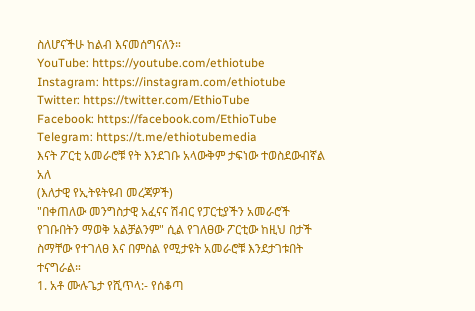ስለሆናችሁ ከልብ እናመሰግናለን።
YouTube: https://youtube.com/ethiotube
Instagram: https://instagram.com/ethiotube
Twitter: https://twitter.com/EthioTube
Facebook: https://facebook.com/EthioTube
Telegram: https://t.me/ethiotubemedia
እናት ፖርቲ አመራሮቹ የት እንደገቡ አላውቅም ታፍነው ተወስደውብኛል አለ
(እለታዊ የኢትዩትዩብ መረጃዎች)
"በቀጠለው መንግስታዊ አፈናና ሽብር የፓርቲያችን አመራሮች የገቡበትን ማወቅ አልቻልንም" ሲል የገለፀው ፖርቲው ከዚህ በታች ስማቸው የተገለፀ እና በምስል የሚታዩት አመራሮቹ እንደታገቱበት ተናግራል።
1. አቶ ሙሉጌታ የሺጥላ:- የሰቆጣ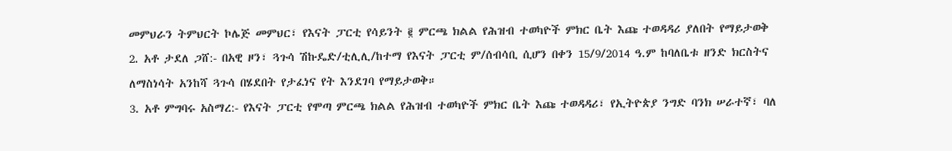መምህራን ትምህርት ኮሌጅ መምህር፣ የእናት ፓርቲ የሳይንት ፪ ምርጫ ክልል የሕዝብ ተወካዮች ምክር ቤት እጩ ተወዳዳሪ ያለበት የማይታወቅ
2. አቶ ታደለ ጋሸ:- በአዊ ዞን፣ ጓጉሳ ሽኩዴድ/ቲሊሊ/ከተማ የእናት ፓርቲ ም/ሰብሳቢ ሲሆን በቀን 15/9/2014 ዓ.ም ከባለቤቱ ዘንድ ክርስትና ለማስነሳት አንከሻ ጓጉሳ በሄደበት የታፈነና የት እንደገባ የማይታወቅ።
3. አቶ ምግባሩ አስማረ:- የእናት ፓርቲ የሞጣ ምርጫ ክልል የሕዝብ ተወካዮች ምክር ቤት እጩ ተወዳዳሪ፣ የኢትዮጵያ ንግድ ባንክ ሠራተኛ፣ ባለ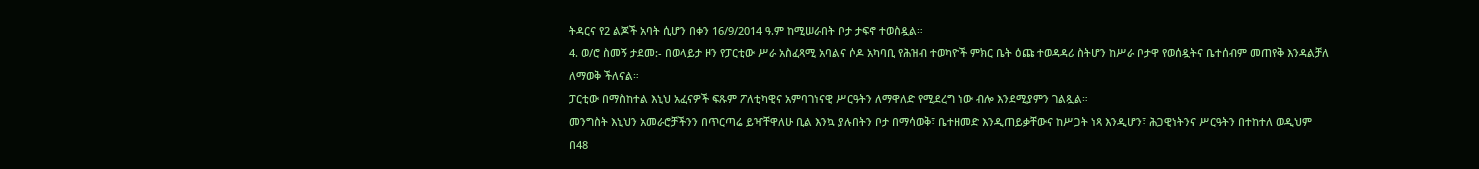ትዳርና የ2 ልጆች አባት ሲሆን በቀን 16/9/2014 ዓ.ም ከሚሠራበት ቦታ ታፍኖ ተወስዷል።
4. ወ/ሮ ስመኝ ታደመ:- በወላይታ ዞን የፓርቲው ሥራ አስፈጻሚ አባልና ሶዶ አካባቢ የሕዝብ ተወካዮች ምክር ቤት ዕጩ ተወዳዳሪ ስትሆን ከሥራ ቦታዋ የወሰዷትና ቤተሰብም መጠየቅ እንዳልቻለ ለማወቅ ችለናል።
ፓርቲው በማስከተል እኒህ አፈናዎች ፍጹም ፖለቲካዊና አምባገነናዊ ሥርዓትን ለማዋለድ የሚደረግ ነው ብሎ እንደሚያምን ገልጿል።
መንግስት እኒህን አመራሮቻችንን በጥርጣሬ ይዣቸዋለሁ ቢል እንኳ ያሉበትን ቦታ በማሳወቅ፣ ቤተዘመድ እንዲጠይቃቸውና ከሥጋት ነጻ እንዲሆን፣ ሕጋዊነትንና ሥርዓትን በተከተለ ወዲህም በ48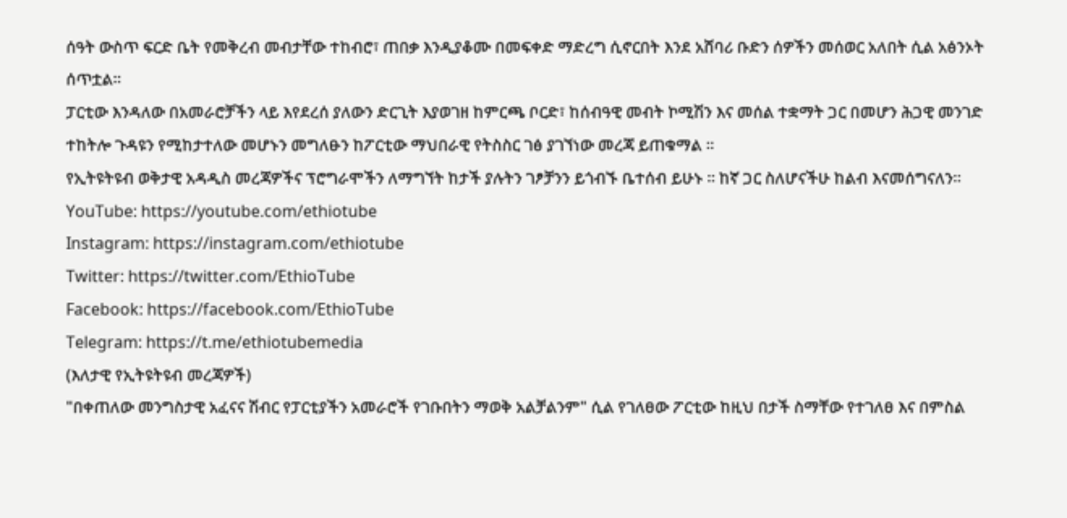ሰዓት ውስጥ ፍርድ ቤት የመቅረብ መብታቸው ተከብሮ፣ ጠበቃ እንዲያቆሙ በመፍቀድ ማድረግ ሲኖርበት እንደ አሸባሪ ቡድን ሰዎችን መሰወር አለበት ሲል አፅንኦት ሰጥቷል።
ፓርቲው እንዳለው በአመራሮቻችን ላይ እየደረሰ ያለውን ድርጊት እያወገዘ ከምርጫ ቦርድ፣ ከሰብዓዊ መብት ኮሚሽን እና መሰል ተቋማት ጋር በመሆን ሕጋዊ መንገድ ተከትሎ ጉዳዩን የሚከታተለው መሆኑን መግለፁን ከፖርቲው ማህበራዊ የትስስር ገፅ ያገኘነው መረጃ ይጠቁማል ።
የኢትዩትዩብ ወቅታዊ አዳዲስ መረጃዎችና ፕሮግራሞችን ለማግኘት ከታች ያሉትን ገፆቻንን ይጎብኙ ቤተሰብ ይሁኑ ። ከኛ ጋር ስለሆናችሁ ከልብ እናመሰግናለን።
YouTube: https://youtube.com/ethiotube
Instagram: https://instagram.com/ethiotube
Twitter: https://twitter.com/EthioTube
Facebook: https://facebook.com/EthioTube
Telegram: https://t.me/ethiotubemedia
(እለታዊ የኢትዩትዩብ መረጃዎች)
"በቀጠለው መንግስታዊ አፈናና ሽብር የፓርቲያችን አመራሮች የገቡበትን ማወቅ አልቻልንም" ሲል የገለፀው ፖርቲው ከዚህ በታች ስማቸው የተገለፀ እና በምስል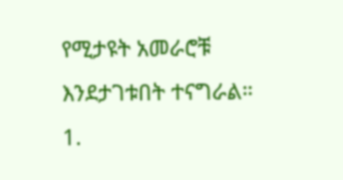የሚታዩት አመራሮቹ እንደታገቱበት ተናግራል።
1.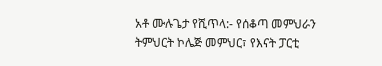አቶ ሙሉጌታ የሺጥላ:- የሰቆጣ መምህራን ትምህርት ኮሌጅ መምህር፣ የእናት ፓርቲ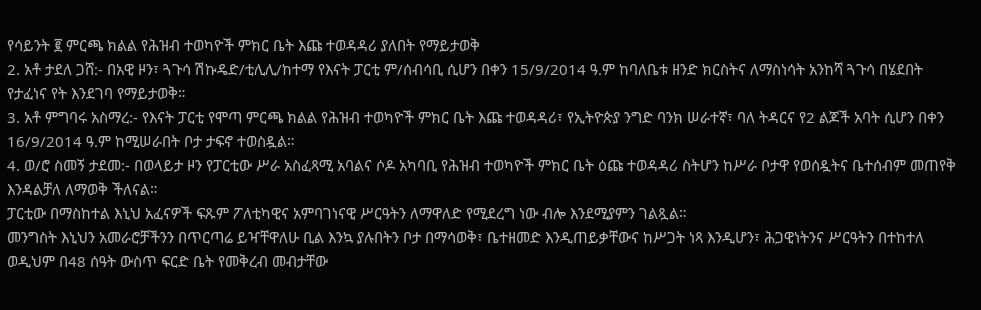የሳይንት ፪ ምርጫ ክልል የሕዝብ ተወካዮች ምክር ቤት እጩ ተወዳዳሪ ያለበት የማይታወቅ
2. አቶ ታደለ ጋሸ:- በአዊ ዞን፣ ጓጉሳ ሽኩዴድ/ቲሊሊ/ከተማ የእናት ፓርቲ ም/ሰብሳቢ ሲሆን በቀን 15/9/2014 ዓ.ም ከባለቤቱ ዘንድ ክርስትና ለማስነሳት አንከሻ ጓጉሳ በሄደበት የታፈነና የት እንደገባ የማይታወቅ።
3. አቶ ምግባሩ አስማረ:- የእናት ፓርቲ የሞጣ ምርጫ ክልል የሕዝብ ተወካዮች ምክር ቤት እጩ ተወዳዳሪ፣ የኢትዮጵያ ንግድ ባንክ ሠራተኛ፣ ባለ ትዳርና የ2 ልጆች አባት ሲሆን በቀን 16/9/2014 ዓ.ም ከሚሠራበት ቦታ ታፍኖ ተወስዷል።
4. ወ/ሮ ስመኝ ታደመ:- በወላይታ ዞን የፓርቲው ሥራ አስፈጻሚ አባልና ሶዶ አካባቢ የሕዝብ ተወካዮች ምክር ቤት ዕጩ ተወዳዳሪ ስትሆን ከሥራ ቦታዋ የወሰዷትና ቤተሰብም መጠየቅ እንዳልቻለ ለማወቅ ችለናል።
ፓርቲው በማስከተል እኒህ አፈናዎች ፍጹም ፖለቲካዊና አምባገነናዊ ሥርዓትን ለማዋለድ የሚደረግ ነው ብሎ እንደሚያምን ገልጿል።
መንግስት እኒህን አመራሮቻችንን በጥርጣሬ ይዣቸዋለሁ ቢል እንኳ ያሉበትን ቦታ በማሳወቅ፣ ቤተዘመድ እንዲጠይቃቸውና ከሥጋት ነጻ እንዲሆን፣ ሕጋዊነትንና ሥርዓትን በተከተለ ወዲህም በ48 ሰዓት ውስጥ ፍርድ ቤት የመቅረብ መብታቸው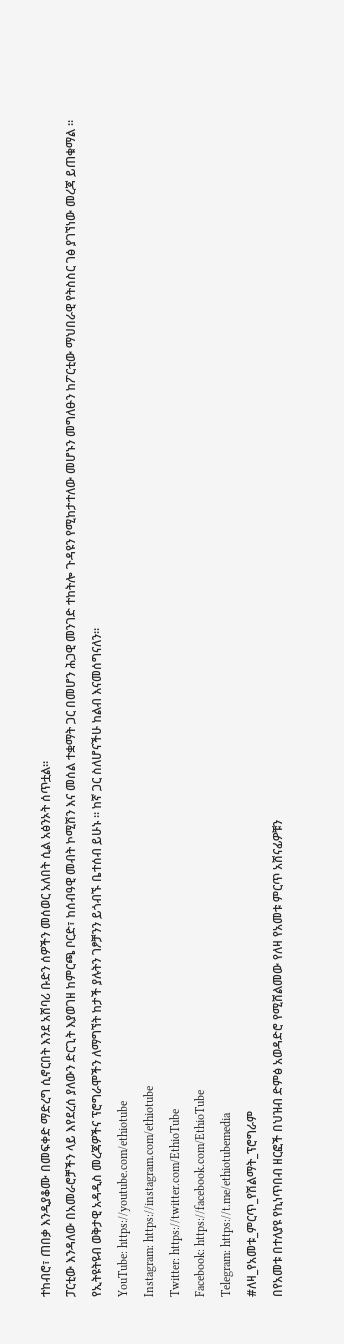ተከብሮ፣ ጠበቃ እንዲያቆሙ በመፍቀድ ማድረግ ሲኖርበት እንደ አሸባሪ ቡድን ሰዎችን መሰወር አለበት ሲል አፅንኦት ሰጥቷል።
ፓርቲው እንዳለው በአመራሮቻችን ላይ እየደረሰ ያለውን ድርጊት እያወገዘ ከምርጫ ቦርድ፣ ከሰብዓዊ መብት ኮሚሽን እና መሰል ተቋማት ጋር በመሆን ሕጋዊ መንገድ ተከትሎ ጉዳዩን የሚከታተለው መሆኑን መግለፁን ከፖርቲው ማህበራዊ የትስስር ገፅ ያገኘነው መረጃ ይጠቁማል ።
የኢትዩትዩብ ወቅታዊ አዳዲስ መረጃዎችና ፕሮግራሞችን ለማግኘት ከታች ያሉትን ገፆቻንን ይጎብኙ ቤተሰብ ይሁኑ ። ከኛ ጋር ስለሆናችሁ ከልብ እናመሰግናለን።
YouTube: https://youtube.com/ethiotube
Instagram: https://instagram.com/ethiotube
Twitter: https://twitter.com/EthioTube
Facebook: https://facebook.com/EthioTube
Telegram: https://t.me/ethiotubemedia
#ለዛ_የአመቱ_ምርጥ_የሽልማት_ፕሮግራም
በየአመቱ በተለያዩ የኪነጥበብ ዘርፎች በህዝብ ድምፅ አወዳድሮ የሚሸልመው የለዛ የአመቱ ምርጥ አሸናፊዎቹን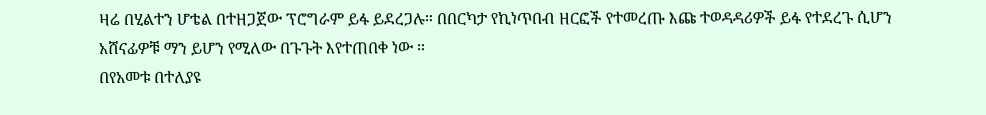ዛሬ በሂልተን ሆቴል በተዘጋጀው ፕሮግራም ይፋ ይደረጋሉ። በበርካታ የኪነጥበብ ዘርፎች የተመረጡ እጩ ተወዳዳሪዎች ይፋ የተደረጉ ሲሆን አሸናፊዎቹ ማን ይሆን የሚለው በጉጉት እየተጠበቀ ነው ።
በየአመቱ በተለያዩ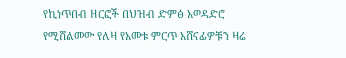የኪነጥበብ ዘርፎች በህዝብ ድምፅ አወዳድሮ የሚሸልመው የለዛ የአመቱ ምርጥ አሸናፊዎቹን ዛሬ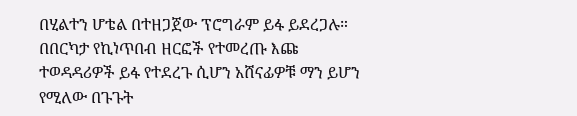በሂልተን ሆቴል በተዘጋጀው ፕሮግራም ይፋ ይደረጋሉ። በበርካታ የኪነጥበብ ዘርፎች የተመረጡ እጩ ተወዳዳሪዎች ይፋ የተደረጉ ሲሆን አሸናፊዎቹ ማን ይሆን የሚለው በጉጉት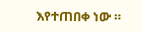እየተጠበቀ ነው ።